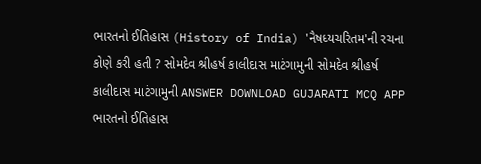ભારતનો ઈતિહાસ (History of India) 'નૈષધ્યચરિતમ'ની રચના કોણે કરી હતી ? સોમદેવ શ્રીહર્ષ કાલીદાસ માટંગામુની સોમદેવ શ્રીહર્ષ કાલીદાસ માટંગામુની ANSWER DOWNLOAD GUJARATI MCQ APP
ભારતનો ઈતિહાસ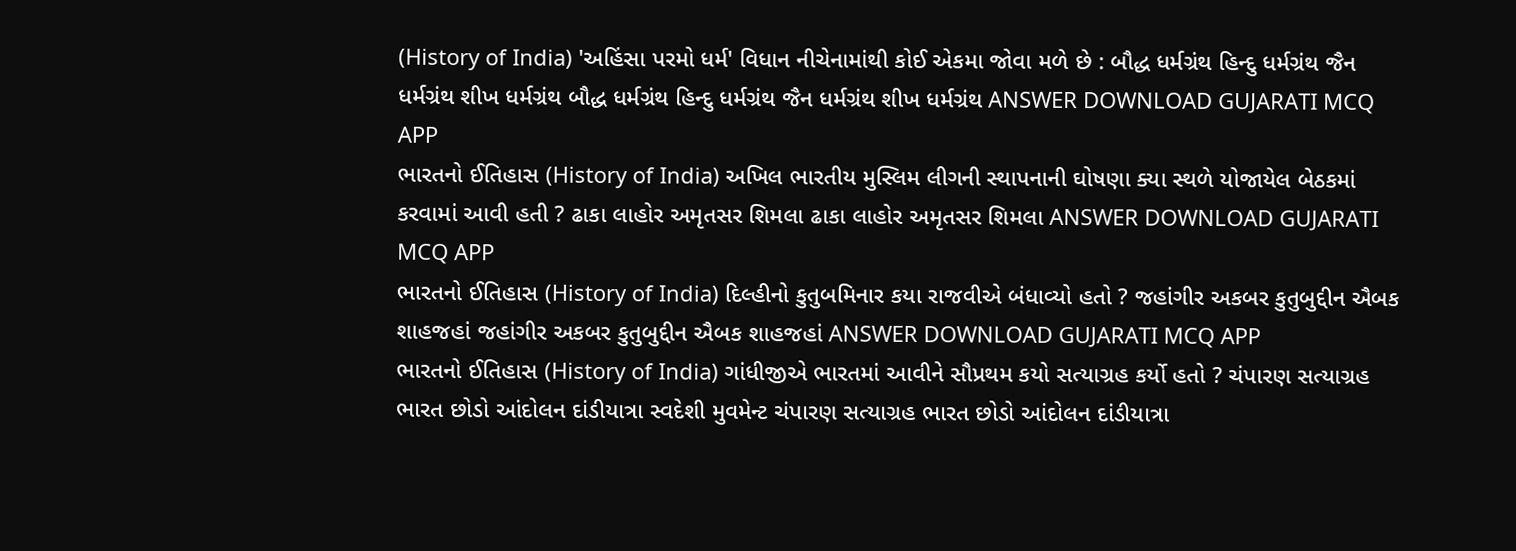(History of India) 'અહિંસા પરમો ધર્મ' વિધાન નીચેનામાંથી કોઈ એકમા જોવા મળે છે : બૌદ્ધ ધર્મગ્રંથ હિન્દુ ધર્મગ્રંથ જૈન ધર્મગ્રંથ શીખ ધર્મગ્રંથ બૌદ્ધ ધર્મગ્રંથ હિન્દુ ધર્મગ્રંથ જૈન ધર્મગ્રંથ શીખ ધર્મગ્રંથ ANSWER DOWNLOAD GUJARATI MCQ APP
ભારતનો ઈતિહાસ (History of India) અખિલ ભારતીય મુસ્લિમ લીગની સ્થાપનાની ઘોષણા ક્યા સ્થળે યોજાયેલ બેઠકમાં કરવામાં આવી હતી ? ઢાકા લાહોર અમૃતસર શિમલા ઢાકા લાહોર અમૃતસર શિમલા ANSWER DOWNLOAD GUJARATI MCQ APP
ભારતનો ઈતિહાસ (History of India) દિલ્હીનો કુતુબમિનાર કયા રાજવીએ બંધાવ્યો હતો ? જહાંગીર અકબર કુતુબુદ્દીન ઐબક શાહજહાં જહાંગીર અકબર કુતુબુદ્દીન ઐબક શાહજહાં ANSWER DOWNLOAD GUJARATI MCQ APP
ભારતનો ઈતિહાસ (History of India) ગાંધીજીએ ભારતમાં આવીને સૌપ્રથમ કયો સત્યાગ્રહ કર્યો હતો ? ચંપારણ સત્યાગ્રહ ભારત છોડો આંદોલન દાંડીયાત્રા સ્વદેશી મુવમેન્ટ ચંપારણ સત્યાગ્રહ ભારત છોડો આંદોલન દાંડીયાત્રા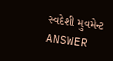સ્વદેશી મુવમેન્ટ ANSWER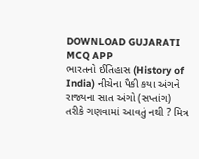DOWNLOAD GUJARATI MCQ APP
ભારતનો ઈતિહાસ (History of India) નીચેના પૈકી કયા અંગને રાજ્યના સાત અંગો (સપ્તાંગ) તરીકે ગણવામાં આવતું નથી ? મિત્ર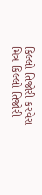કિલ્લો તિજોરી કરવેરા મિત્ર કિલ્લો તિજોરી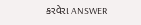કરવેરા ANSWER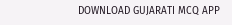DOWNLOAD GUJARATI MCQ APP